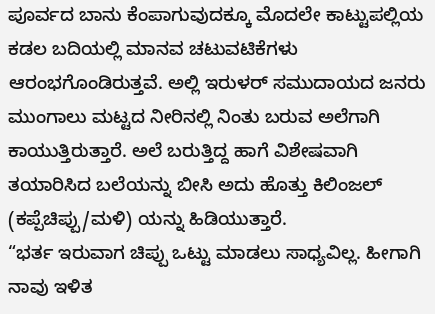ಪೂರ್ವದ ಬಾನು ಕೆಂಪಾಗುವುದಕ್ಕೂ ಮೊದಲೇ ಕಾಟ್ಟುಪಲ್ಲಿಯ ಕಡಲ ಬದಿಯಲ್ಲಿ ಮಾನವ ಚಟುವಟಿಕೆಗಳು ಆರಂಭಗೊಂಡಿರುತ್ತವೆ. ಅಲ್ಲಿ ಇರುಳರ್ ಸಮುದಾಯದ ಜನರು ಮುಂಗಾಲು ಮಟ್ಟದ ನೀರಿನಲ್ಲಿ ನಿಂತು ಬರುವ ಅಲೆಗಾಗಿ ಕಾಯುತ್ತಿರುತ್ತಾರೆ. ಅಲೆ ಬರುತ್ತಿದ್ದ ಹಾಗೆ ವಿಶೇಷವಾಗಿ ತಯಾರಿಸಿದ ಬಲೆಯನ್ನು ಬೀಸಿ ಅದು ಹೊತ್ತು ಕಿಲಿಂಜಲ್ (ಕಪ್ಪೆಚಿಪ್ಪು/ಮಳಿ) ಯನ್ನು ಹಿಡಿಯುತ್ತಾರೆ.
“ಭರ್ತ ಇರುವಾಗ ಚಿಪ್ಪು ಒಟ್ಟು ಮಾಡಲು ಸಾಧ್ಯವಿಲ್ಲ. ಹೀಗಾಗಿ ನಾವು ಇಳಿತ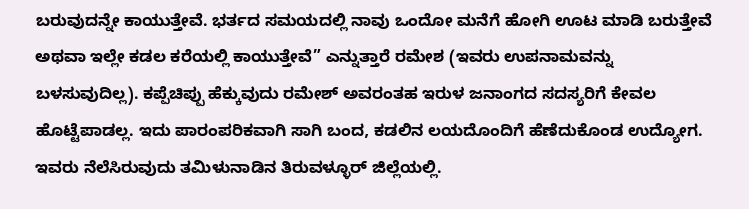ಬರುವುದನ್ನೇ ಕಾಯುತ್ತೇವೆ. ಭರ್ತದ ಸಮಯದಲ್ಲಿ ನಾವು ಒಂದೋ ಮನೆಗೆ ಹೋಗಿ ಊಟ ಮಾಡಿ ಬರುತ್ತೇವೆ ಅಥವಾ ಇಲ್ಲೇ ಕಡಲ ಕರೆಯಲ್ಲಿ ಕಾಯುತ್ತೇವೆ” ಎನ್ನುತ್ತಾರೆ ರಮೇಶ (ಇವರು ಉಪನಾಮವನ್ನು ಬಳಸುವುದಿಲ್ಲ). ಕಪ್ಪೆಚಿಪ್ಪು ಹೆಕ್ಕುವುದು ರಮೇಶ್ ಅವರಂತಹ ಇರುಳ ಜನಾಂಗದ ಸದಸ್ಯರಿಗೆ ಕೇವಲ ಹೊಟ್ಟೆಪಾಡಲ್ಲ. ಇದು ಪಾರಂಪರಿಕವಾಗಿ ಸಾಗಿ ಬಂದ, ಕಡಲಿನ ಲಯದೊಂದಿಗೆ ಹೆಣೆದುಕೊಂಡ ಉದ್ಯೋಗ. ಇವರು ನೆಲೆಸಿರುವುದು ತಮಿಳುನಾಡಿನ ತಿರುವಳ್ಳೂರ್ ಜಿಲ್ಲೆಯಲ್ಲಿ.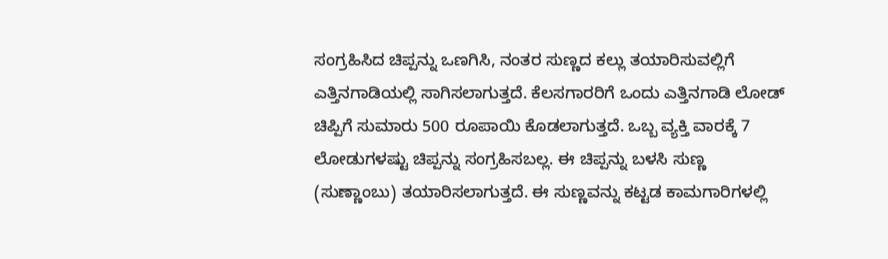ಸಂಗ್ರಹಿಸಿದ ಚಿಪ್ಪನ್ನು ಒಣಗಿಸಿ, ನಂತರ ಸುಣ್ಣದ ಕಲ್ಲು ತಯಾರಿಸುವಲ್ಲಿಗೆ ಎತ್ತಿನಗಾಡಿಯಲ್ಲಿ ಸಾಗಿಸಲಾಗುತ್ತದೆ. ಕೆಲಸಗಾರರಿಗೆ ಒಂದು ಎತ್ತಿನಗಾಡಿ ಲೋಡ್ ಚಿಪ್ಪಿಗೆ ಸುಮಾರು 500 ರೂಪಾಯಿ ಕೊಡಲಾಗುತ್ತದೆ. ಒಬ್ಬ ವ್ಯಕ್ತಿ ವಾರಕ್ಕೆ 7 ಲೋಡುಗಳಷ್ಟು ಚಿಪ್ಪನ್ನು ಸಂಗ್ರಹಿಸಬಲ್ಲ. ಈ ಚಿಪ್ಪನ್ನು ಬಳಸಿ ಸುಣ್ಣ (ಸುಣ್ಣಾಂಬು) ತಯಾರಿಸಲಾಗುತ್ತದೆ. ಈ ಸುಣ್ಣವನ್ನು ಕಟ್ಟಡ ಕಾಮಗಾರಿಗಳಲ್ಲಿ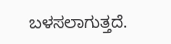ಬಳಸಲಾಗುತ್ತದೆ.